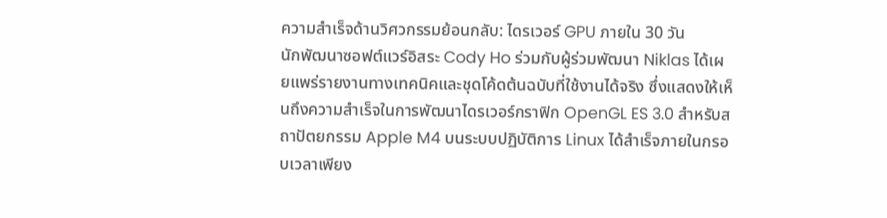ความสำเร็จด้านวิศวกรรมย้อนกลับ: ไดรเวอร์ GPU ภายใน 30 วัน
นักพัฒนาซอฟต์แวร์อิสระ Cody Ho ร่วมกับผู้ร่วมพัฒนา Niklas ได้เผยแพร่รายงานทางเทคนิคและชุดโค้ดต้นฉบับที่ใช้งานได้จริง ซึ่งแสดงให้เห็นถึงความสำเร็จในการพัฒนาไดรเวอร์กราฟิก OpenGL ES 3.0 สำหรับสถาปัตยกรรม Apple M4 บนระบบปฏิบัติการ Linux ได้สำเร็จภายในกรอบเวลาเพียง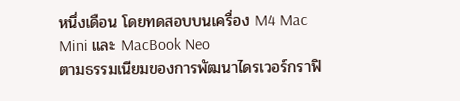หนึ่งเดือน โดยทดสอบบนเครื่อง M4 Mac Mini และ MacBook Neo
ตามธรรมเนียมของการพัฒนาไดรเวอร์กราฟิ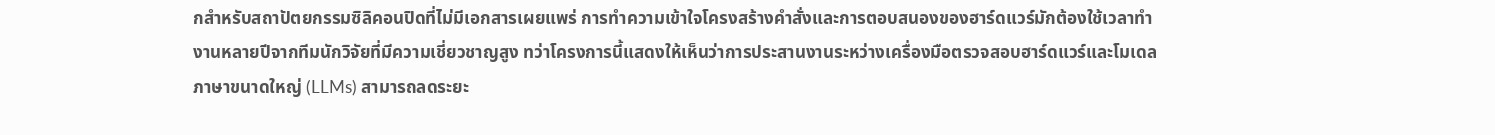กสำหรับสถาปัตยกรรมซิลิคอนปิดที่ไม่มีเอกสารเผยแพร่ การทำความเข้าใจโครงสร้างคำสั่งและการตอบสนองของฮาร์ดแวร์มักต้องใช้เวลาทำงานหลายปีจากทีมนักวิจัยที่มีความเชี่ยวชาญสูง ทว่าโครงการนี้แสดงให้เห็นว่าการประสานงานระหว่างเครื่องมือตรวจสอบฮาร์ดแวร์และโมเดลภาษาขนาดใหญ่ (LLMs) สามารถลดระยะ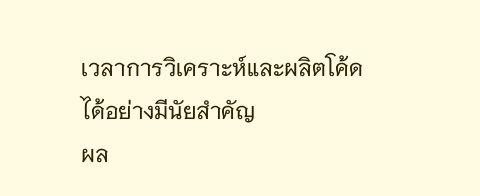เวลาการวิเคราะห์และผลิตโค้ดได้อย่างมีนัยสำคัญ
ผล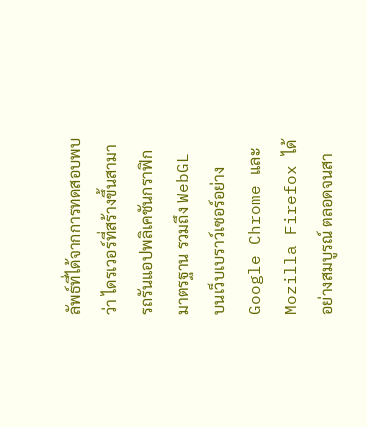ลัพธ์ที่ได้จากการทดสอบพบว่า ไดรเวอร์ที่สร้างขึ้นสามารถรันแอปพลิเคชันกราฟิกมาตรฐาน รวมถึง WebGL บนเว็บเบราว์เซอร์อย่าง Google Chrome และ Mozilla Firefox ได้อย่างสมบูรณ์ ตลอดจนสา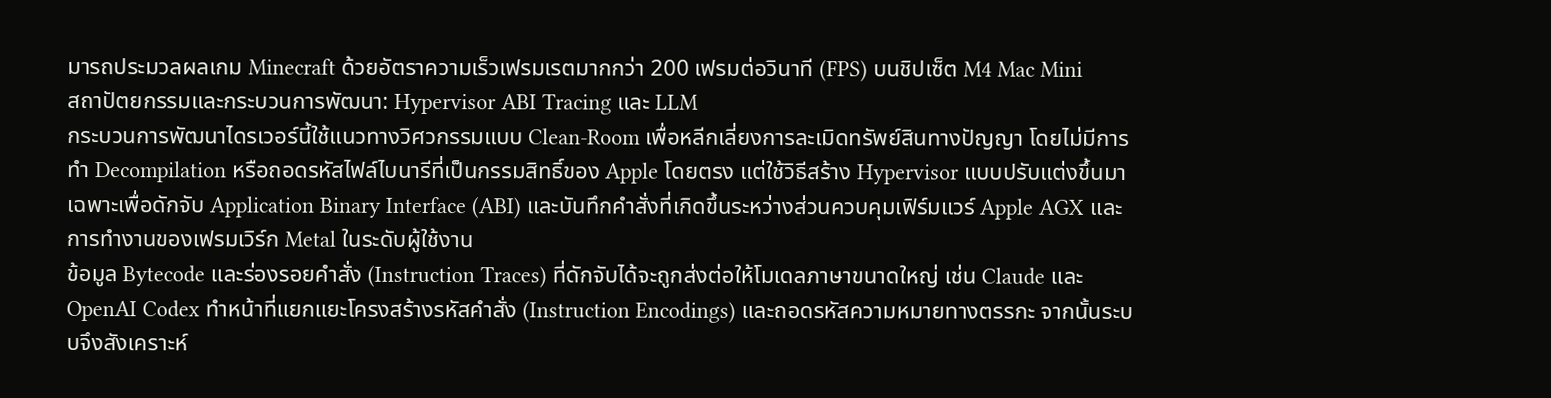มารถประมวลผลเกม Minecraft ด้วยอัตราความเร็วเฟรมเรตมากกว่า 200 เฟรมต่อวินาที (FPS) บนชิปเซ็ต M4 Mac Mini
สถาปัตยกรรมและกระบวนการพัฒนา: Hypervisor ABI Tracing และ LLM
กระบวนการพัฒนาไดรเวอร์นี้ใช้แนวทางวิศวกรรมแบบ Clean-Room เพื่อหลีกเลี่ยงการละเมิดทรัพย์สินทางปัญญา โดยไม่มีการทำ Decompilation หรือถอดรหัสไฟล์ไบนารีที่เป็นกรรมสิทธิ์ของ Apple โดยตรง แต่ใช้วิธีสร้าง Hypervisor แบบปรับแต่งขึ้นมาเฉพาะเพื่อดักจับ Application Binary Interface (ABI) และบันทึกคำสั่งที่เกิดขึ้นระหว่างส่วนควบคุมเฟิร์มแวร์ Apple AGX และการทำงานของเฟรมเวิร์ก Metal ในระดับผู้ใช้งาน
ข้อมูล Bytecode และร่องรอยคำสั่ง (Instruction Traces) ที่ดักจับได้จะถูกส่งต่อให้โมเดลภาษาขนาดใหญ่ เช่น Claude และ OpenAI Codex ทำหน้าที่แยกแยะโครงสร้างรหัสคำสั่ง (Instruction Encodings) และถอดรหัสความหมายทางตรรกะ จากนั้นระบบจึงสังเคราะห์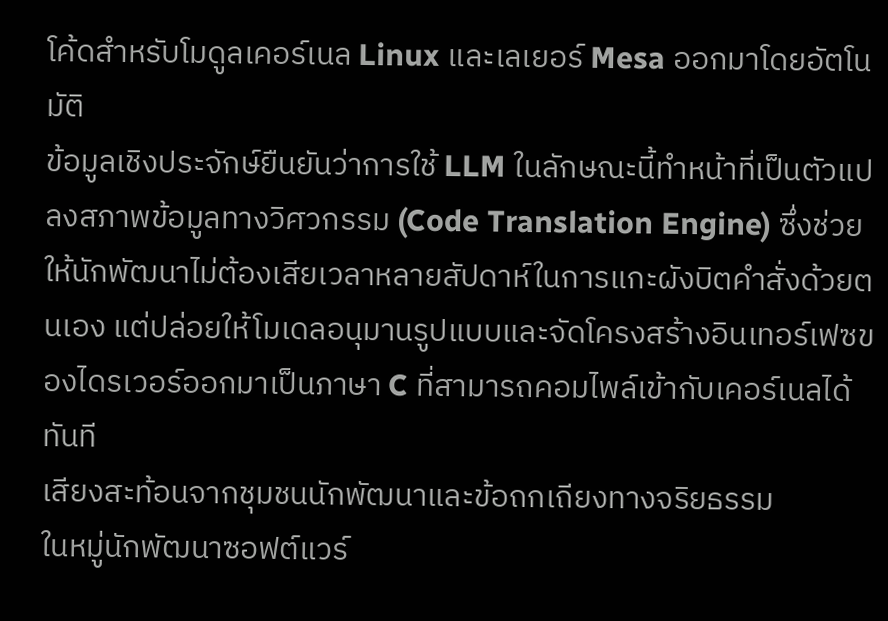โค้ดสำหรับโมดูลเคอร์เนล Linux และเลเยอร์ Mesa ออกมาโดยอัตโนมัติ
ข้อมูลเชิงประจักษ์ยืนยันว่าการใช้ LLM ในลักษณะนี้ทำหน้าที่เป็นตัวแปลงสภาพข้อมูลทางวิศวกรรม (Code Translation Engine) ซึ่งช่วยให้นักพัฒนาไม่ต้องเสียเวลาหลายสัปดาห์ในการแกะผังบิตคำสั่งด้วยตนเอง แต่ปล่อยให้โมเดลอนุมานรูปแบบและจัดโครงสร้างอินเทอร์เฟซของไดรเวอร์ออกมาเป็นภาษา C ที่สามารถคอมไพล์เข้ากับเคอร์เนลได้ทันที
เสียงสะท้อนจากชุมชนนักพัฒนาและข้อถกเถียงทางจริยธรรม
ในหมู่นักพัฒนาซอฟต์แวร์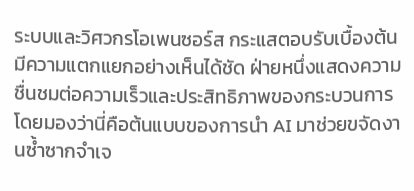ระบบและวิศวกรโอเพนซอร์ส กระแสตอบรับเบื้องต้นมีความแตกแยกอย่างเห็นได้ชัด ฝ่ายหนึ่งแสดงความชื่นชมต่อความเร็วและประสิทธิภาพของกระบวนการ โดยมองว่านี่คือต้นแบบของการนำ AI มาช่วยขจัดงานซ้ำซากจำเจ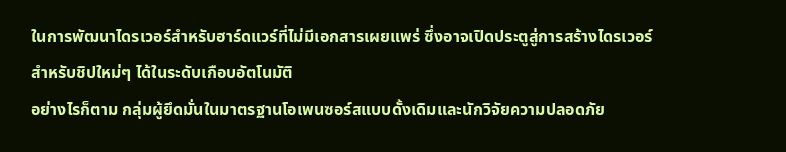ในการพัฒนาไดรเวอร์สำหรับฮาร์ดแวร์ที่ไม่มีเอกสารเผยแพร่ ซึ่งอาจเปิดประตูสู่การสร้างไดรเวอร์สำหรับชิปใหม่ๆ ได้ในระดับเกือบอัตโนมัติ
อย่างไรก็ตาม กลุ่มผู้ยึดมั่นในมาตรฐานโอเพนซอร์สแบบดั้งเดิมและนักวิจัยความปลอดภัย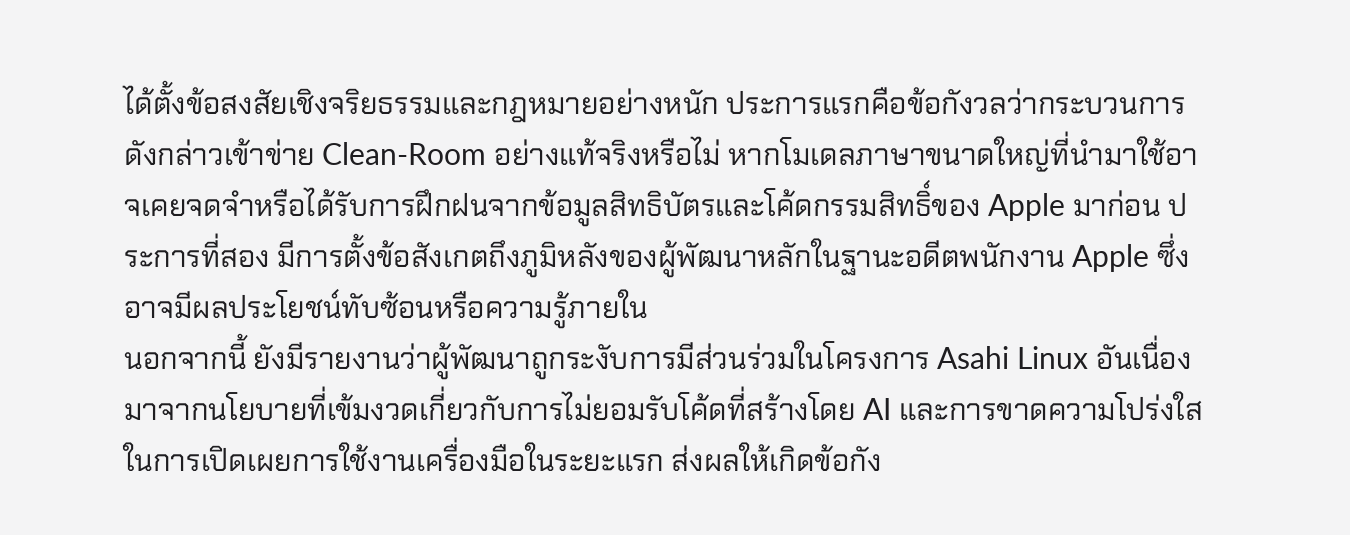ได้ตั้งข้อสงสัยเชิงจริยธรรมและกฎหมายอย่างหนัก ประการแรกคือข้อกังวลว่ากระบวนการดังกล่าวเข้าข่าย Clean-Room อย่างแท้จริงหรือไม่ หากโมเดลภาษาขนาดใหญ่ที่นำมาใช้อาจเคยจดจำหรือได้รับการฝึกฝนจากข้อมูลสิทธิบัตรและโค้ดกรรมสิทธิ์ของ Apple มาก่อน ประการที่สอง มีการตั้งข้อสังเกตถึงภูมิหลังของผู้พัฒนาหลักในฐานะอดีตพนักงาน Apple ซึ่งอาจมีผลประโยชน์ทับซ้อนหรือความรู้ภายใน
นอกจากนี้ ยังมีรายงานว่าผู้พัฒนาถูกระงับการมีส่วนร่วมในโครงการ Asahi Linux อันเนื่องมาจากนโยบายที่เข้มงวดเกี่ยวกับการไม่ยอมรับโค้ดที่สร้างโดย AI และการขาดความโปร่งใสในการเปิดเผยการใช้งานเครื่องมือในระยะแรก ส่งผลให้เกิดข้อกัง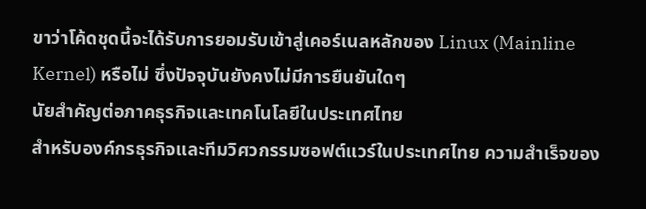ขาว่าโค้ดชุดนี้จะได้รับการยอมรับเข้าสู่เคอร์เนลหลักของ Linux (Mainline Kernel) หรือไม่ ซึ่งปัจจุบันยังคงไม่มีการยืนยันใดๆ
นัยสำคัญต่อภาคธุรกิจและเทคโนโลยีในประเทศไทย
สำหรับองค์กรธุรกิจและทีมวิศวกรรมซอฟต์แวร์ในประเทศไทย ความสำเร็จของ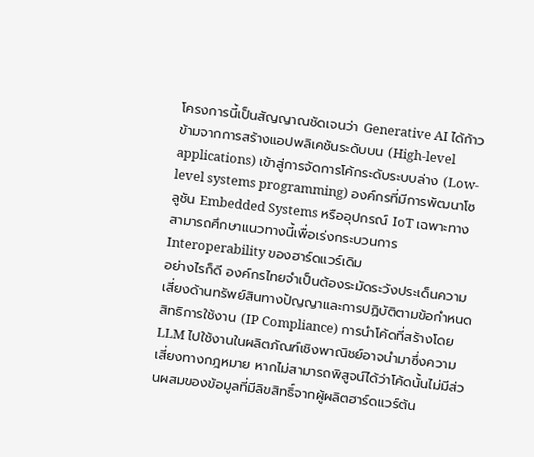โครงการนี้เป็นสัญญาณชัดเจนว่า Generative AI ได้ก้าวข้ามจากการสร้างแอปพลิเคชันระดับบน (High-level applications) เข้าสู่การจัดการโค้กระดับระบบล่าง (Low-level systems programming) องค์กรที่มีการพัฒนาโซลูชัน Embedded Systems หรืออุปกรณ์ IoT เฉพาะทางสามารถศึกษาแนวทางนี้เพื่อเร่งกระบวนการ Interoperability ของฮาร์ดแวร์เดิม
อย่างไรก็ดี องค์กรไทยจำเป็นต้องระมัดระวังประเด็นความเสี่ยงด้านทรัพย์สินทางปัญญาและการปฏิบัติตามข้อกำหนดสิทธิการใช้งาน (IP Compliance) การนำโค้ดที่สร้างโดย LLM ไปใช้งานในผลิตภัณฑ์เชิงพาณิชย์อาจนำมาซึ่งความเสี่ยงทางกฎหมาย หากไม่สามารถพิสูจน์ได้ว่าโค้ดนั้นไม่มีส่วนผสมของข้อมูลที่มีลิขสิทธิ์จากผู้ผลิตฮาร์ดแวร์ต้น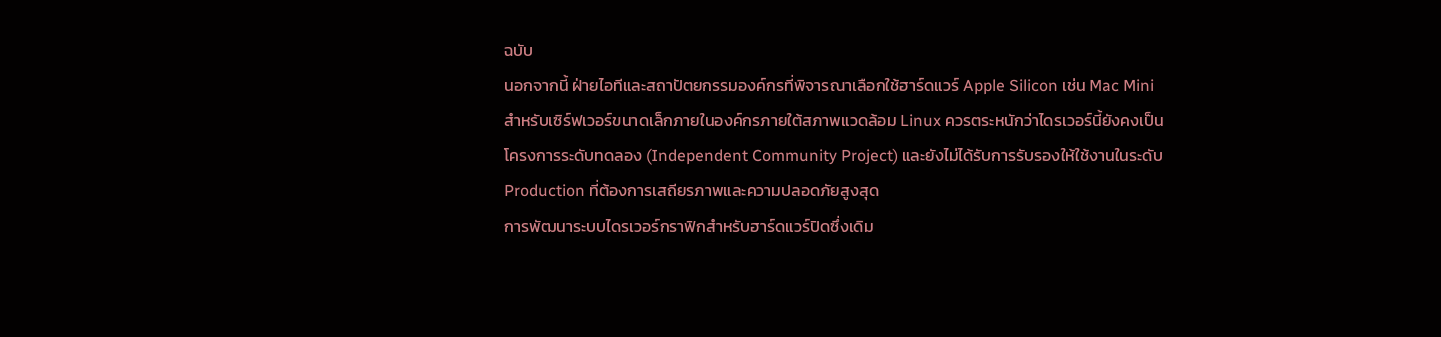ฉบับ
นอกจากนี้ ฝ่ายไอทีและสถาปัตยกรรมองค์กรที่พิจารณาเลือกใช้ฮาร์ดแวร์ Apple Silicon เช่น Mac Mini สำหรับเซิร์ฟเวอร์ขนาดเล็กภายในองค์กรภายใต้สภาพแวดล้อม Linux ควรตระหนักว่าไดรเวอร์นี้ยังคงเป็นโครงการระดับทดลอง (Independent Community Project) และยังไม่ได้รับการรับรองให้ใช้งานในระดับ Production ที่ต้องการเสถียรภาพและความปลอดภัยสูงสุด
การพัฒนาระบบไดรเวอร์กราฟิกสำหรับฮาร์ดแวร์ปิดซึ่งเดิม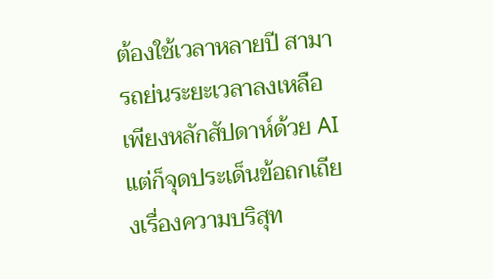ต้องใช้เวลาหลายปี สามารถย่นระยะเวลาลงเหลือเพียงหลักสัปดาห์ด้วย AI แต่ก็จุดประเด็นข้อถกเถียงเรื่องความบริสุท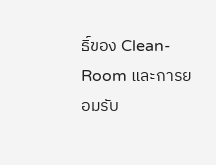ธิ์ของ Clean-Room และการยอมรับ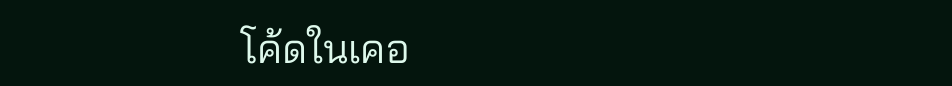โค้ดในเคอ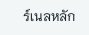ร์เนลหลัก